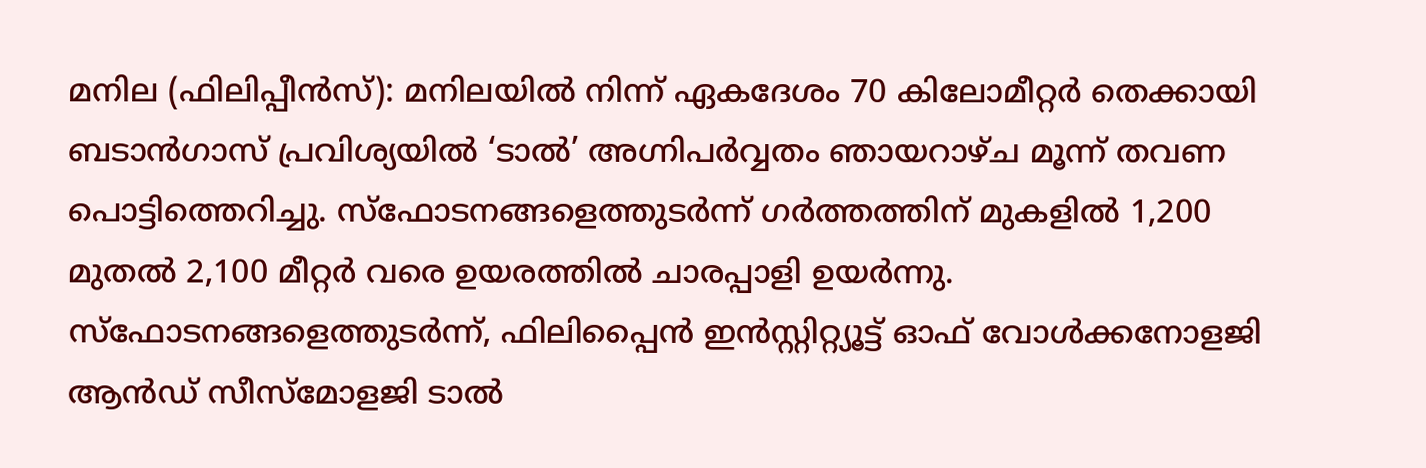മനില (ഫിലിപ്പീൻസ്): മനിലയിൽ നിന്ന് ഏകദേശം 70 കിലോമീറ്റർ തെക്കായി ബടാൻഗാസ് പ്രവിശ്യയിൽ ‘ടാൽ’ അഗ്നിപർവ്വതം ഞായറാഴ്ച മൂന്ന് തവണ പൊട്ടിത്തെറിച്ചു. സ്ഫോടനങ്ങളെത്തുടർന്ന് ഗർത്തത്തിന് മുകളിൽ 1,200 മുതൽ 2,100 മീറ്റർ വരെ ഉയരത്തിൽ ചാരപ്പാളി ഉയർന്നു.
സ്ഫോടനങ്ങളെത്തുടർന്ന്, ഫിലിപ്പൈൻ ഇൻസ്റ്റിറ്റ്യൂട്ട് ഓഫ് വോൾക്കനോളജി ആൻഡ് സീസ്മോളജി ടാൽ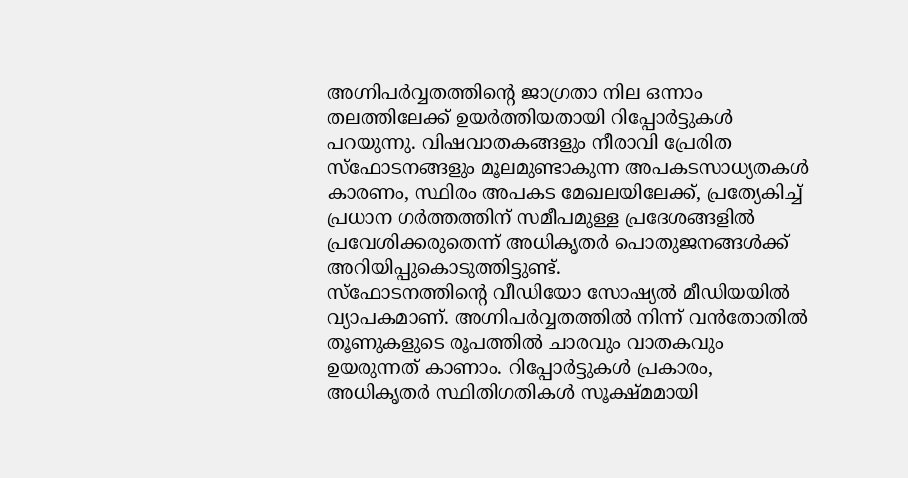അഗ്നിപർവ്വതത്തിന്റെ ജാഗ്രതാ നില ഒന്നാം തലത്തിലേക്ക് ഉയർത്തിയതായി റിപ്പോർട്ടുകൾ പറയുന്നു. വിഷവാതകങ്ങളും നീരാവി പ്രേരിത സ്ഫോടനങ്ങളും മൂലമുണ്ടാകുന്ന അപകടസാധ്യതകൾ കാരണം, സ്ഥിരം അപകട മേഖലയിലേക്ക്, പ്രത്യേകിച്ച് പ്രധാന ഗർത്തത്തിന് സമീപമുള്ള പ്രദേശങ്ങളിൽ പ്രവേശിക്കരുതെന്ന് അധികൃതർ പൊതുജനങ്ങൾക്ക് അറിയിപ്പുകൊടുത്തിട്ടുണ്ട്.
സ്ഫോടനത്തിന്റെ വീഡിയോ സോഷ്യൽ മീഡിയയിൽ വ്യാപകമാണ്. അഗ്നിപർവ്വതത്തിൽ നിന്ന് വൻതോതിൽ തൂണുകളുടെ രൂപത്തിൽ ചാരവും വാതകവും ഉയരുന്നത് കാണാം. റിപ്പോർട്ടുകൾ പ്രകാരം, അധികൃതർ സ്ഥിതിഗതികൾ സൂക്ഷ്മമായി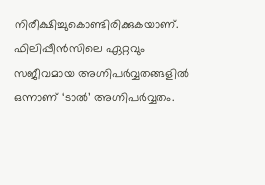നിരീക്ഷിച്ചുകൊണ്ടിരിക്കുകയാണ്.
ഫിലിപ്പീൻസിലെ ഏറ്റവും സജീവമായ അഗ്നിപർവ്വതങ്ങളിൽ ഒന്നാണ് ‘ടാൽ’ അഗ്നിപർവ്വതം.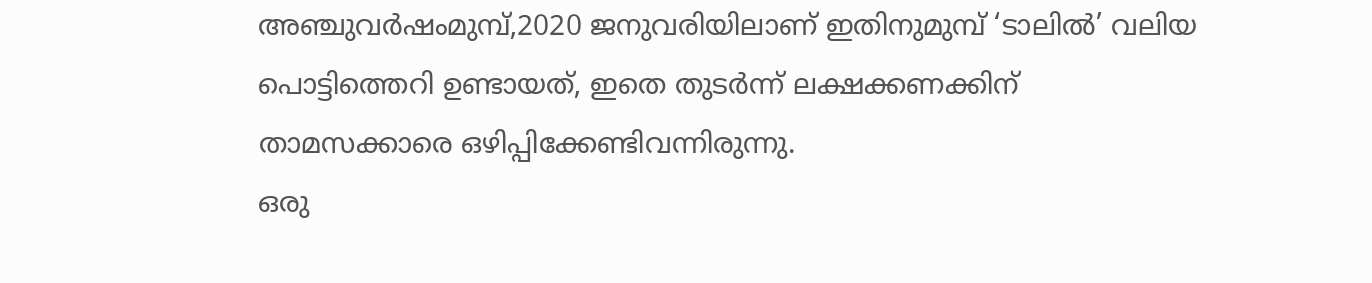അഞ്ചുവർഷംമുമ്പ്,2020 ജനുവരിയിലാണ് ഇതിനുമുമ്പ് ‘ടാലിൽ’ വലിയ പൊട്ടിത്തെറി ഉണ്ടായത്, ഇതെ തുടർന്ന് ലക്ഷക്കണക്കിന് താമസക്കാരെ ഒഴിപ്പിക്കേണ്ടിവന്നിരുന്നു.
ഒരു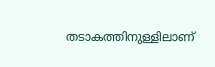തടാകത്തിനുള്ളിലാണ്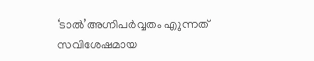‘ടാൽ’അഗ്നിപർവ്വതം എുന്നത് സവിശേഷമായ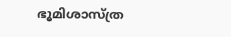ഭൂമിശാസ്ത്ര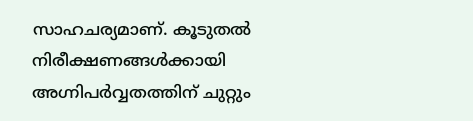സാഹചര്യമാണ്. കൂടുതൽ നിരീക്ഷണങ്ങൾക്കായി അഗ്നിപർവ്വതത്തിന് ചുറ്റും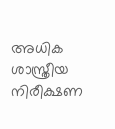അധിക ശാസ്ത്രീയ നിരീക്ഷണ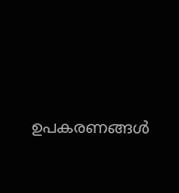ഉപകരണങ്ങൾ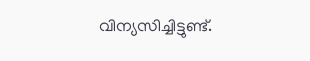വിന്യസിച്ചിട്ടുണ്ട്.